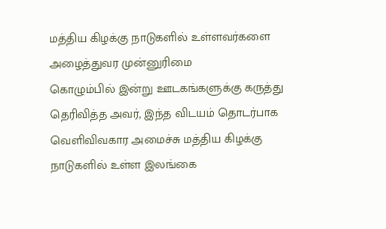மத்திய கிழக்கு நாடுகளில் உள்ளவர்களை அழைத்துவர முன்னுரிமை
கொழும்பில் இன்று ஊடகங்களுக்கு கருத்து தெரிவித்த அவர், இந்த விடயம் தொடர்பாக வெளிவிவகார அமைச்சு மத்திய கிழக்கு நாடுகளில் உள்ள இலங்கை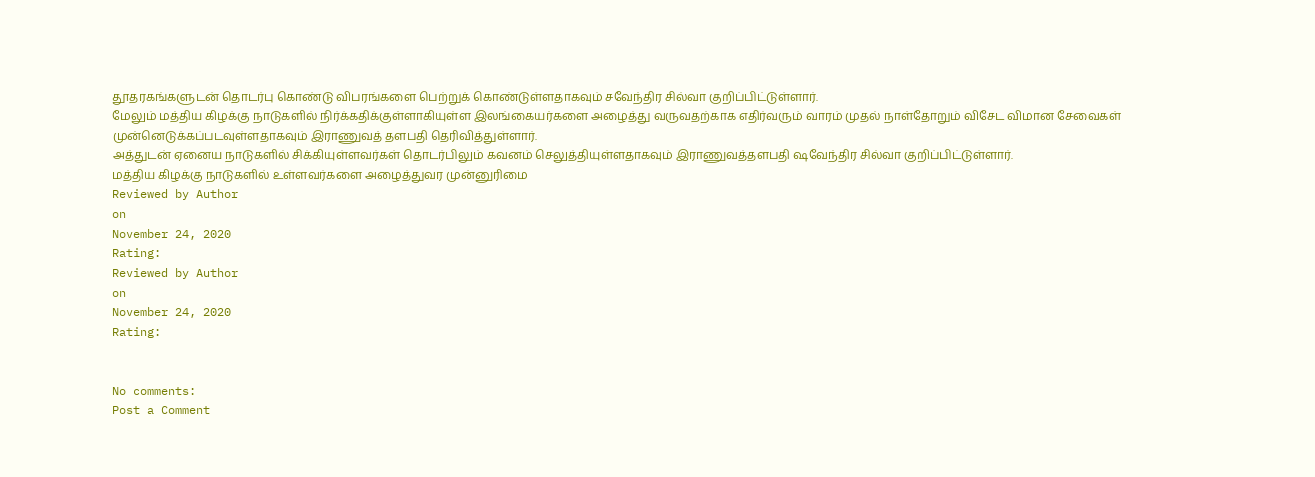தூதரகங்களுடன் தொடர்பு கொண்டு விபரங்களை பெற்றுக் கொண்டுள்ளதாகவும் சவேந்திர சில்வா குறிப்பிட்டுள்ளார்.
மேலும் மத்திய கிழக்கு நாடுகளில் நிர்க்கதிக்குள்ளாகியுள்ள இலங்கையர்களை அழைத்து வருவதற்காக எதிர்வரும் வாரம் முதல் நாள்தோறும் விசேட விமான சேவைகள் முன்னெடுக்கப்படவுள்ளதாகவும் இராணுவத் தளபதி தெரிவித்துள்ளார்.
அத்துடன் ஏனைய நாடுகளில் சிக்கியுள்ளவர்கள் தொடர்பிலும் கவனம் செலுத்தியுள்ளதாகவும் இராணுவத்தளபதி ஷவேந்திர சில்வா குறிப்பிட்டுள்ளார்.
மத்திய கிழக்கு நாடுகளில் உள்ளவர்களை அழைத்துவர முன்னுரிமை
Reviewed by Author
on
November 24, 2020
Rating:
Reviewed by Author
on
November 24, 2020
Rating:


No comments:
Post a Comment